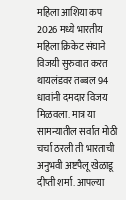महिला आशिया कप 2026 मध्ये भारतीय महिला क्रिकेट संघाने विजयी सुरुवात करत थायलंडवर तब्बल 94 धावांनी दमदार विजय मिळवला. मात्र या सामन्यातील सर्वात मोठी चर्चा ठरली ती भारताची अनुभवी अष्टपैलू खेळाडू दीप्ती शर्मा. आपल्या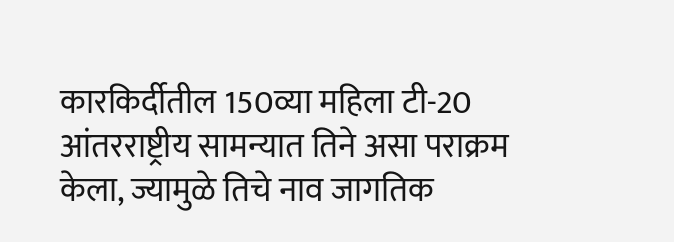कारकिर्दीतील 150व्या महिला टी-20 आंतरराष्ट्रीय सामन्यात तिने असा पराक्रम केला, ज्यामुळे तिचे नाव जागतिक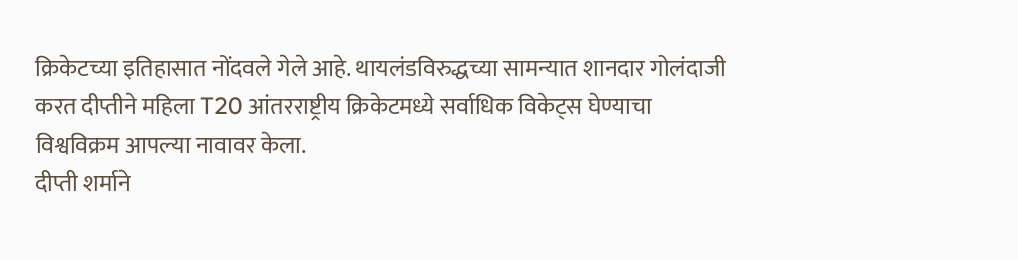क्रिकेटच्या इतिहासात नोंदवले गेले आहे. थायलंडविरुद्धच्या सामन्यात शानदार गोलंदाजी करत दीप्तीने महिला T20 आंतरराष्ट्रीय क्रिकेटमध्ये सर्वाधिक विकेट्स घेण्याचा विश्वविक्रम आपल्या नावावर केला.
दीप्ती शर्माने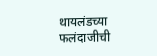थायलंडच्या फलंदाजीची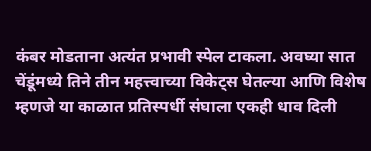कंबर मोडताना अत्यंत प्रभावी स्पेल टाकला. अवघ्या सात चेंडूंमध्ये तिने तीन महत्त्वाच्या विकेट्स घेतल्या आणि विशेष म्हणजे या काळात प्रतिस्पर्धी संघाला एकही धाव दिली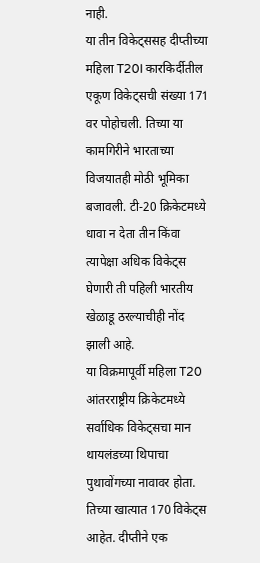नाही.
या तीन विकेट्ससह दीप्तीच्या महिला T20I कारकिर्दीतील एकूण विकेट्सची संख्या 171 वर पोहोचली. तिच्या या कामगिरीने भारताच्या विजयातही मोठी भूमिका बजावली. टी-20 क्रिकेटमध्ये धावा न देता तीन किंवा त्यापेक्षा अधिक विकेट्स घेणारी ती पहिली भारतीय खेळाडू ठरल्याचीही नोंद झाली आहे.
या विक्रमापूर्वी महिला T20 आंतरराष्ट्रीय क्रिकेटमध्ये सर्वाधिक विकेट्सचा मान थायलंडच्या थिपाचा पुथावोंगच्या नावावर होता. तिच्या खात्यात 170 विकेट्स आहेत. दीप्तीने एक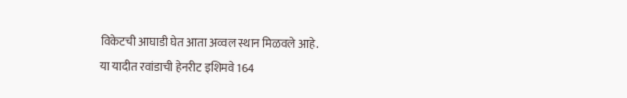विकेटची आघाडी घेत आता अव्वल स्थान मिळवले आहे.
या यादीत रवांडाची हेनरीट इशिमवे 164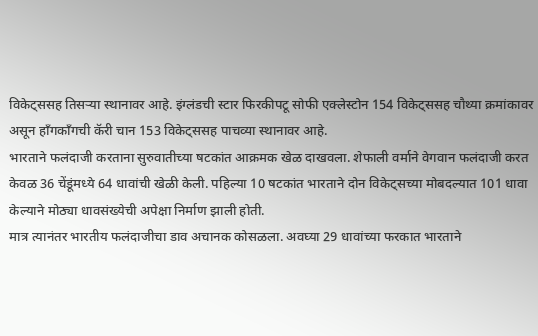विकेट्ससह तिसऱ्या स्थानावर आहे. इंग्लंडची स्टार फिरकीपटू सोफी एक्लेस्टोन 154 विकेट्ससह चौथ्या क्रमांकावर असून हाँगकाँगची कॅरी चान 153 विकेट्ससह पाचव्या स्थानावर आहे.
भारताने फलंदाजी करताना सुरुवातीच्या षटकांत आक्रमक खेळ दाखवला. शेफाली वर्माने वेगवान फलंदाजी करत केवळ 36 चेंडूंमध्ये 64 धावांची खेळी केली. पहिल्या 10 षटकांत भारताने दोन विकेट्सच्या मोबदल्यात 101 धावा केल्याने मोठ्या धावसंख्येची अपेक्षा निर्माण झाली होती.
मात्र त्यानंतर भारतीय फलंदाजीचा डाव अचानक कोसळला. अवघ्या 29 धावांच्या फरकात भारताने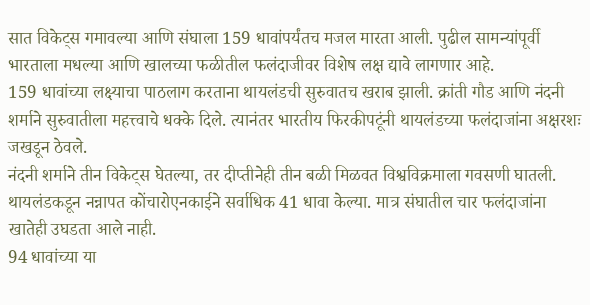सात विकेट्स गमावल्या आणि संघाला 159 धावांपर्यंतच मजल मारता आली. पुढील सामन्यांपूर्वी भारताला मधल्या आणि खालच्या फळीतील फलंदाजीवर विशेष लक्ष द्यावे लागणार आहे.
159 धावांच्या लक्ष्याचा पाठलाग करताना थायलंडची सुरुवातच खराब झाली. क्रांती गौड आणि नंदनी शर्माने सुरुवातीला महत्त्वाचे धक्के दिले. त्यानंतर भारतीय फिरकीपटूंनी थायलंडच्या फलंदाजांना अक्षरशः जखडून ठेवले.
नंदनी शर्माने तीन विकेट्स घेतल्या, तर दीप्तीनेही तीन बळी मिळवत विश्वविक्रमाला गवसणी घातली. थायलंडकडून नन्नापत कोंचारोएनकाईने सर्वाधिक 41 धावा केल्या. मात्र संघातील चार फलंदाजांना खातेही उघडता आले नाही.
94 धावांच्या या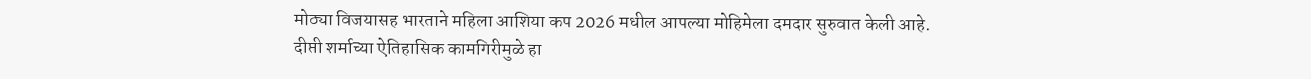मोठ्या विजयासह भारताने महिला आशिया कप 2026 मधील आपल्या मोहिमेला दमदार सुरुवात केली आहे. दीप्ती शर्माच्या ऐतिहासिक कामगिरीमुळे हा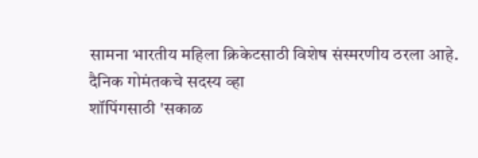सामना भारतीय महिला क्रिकेटसाठी विशेष संस्मरणीय ठरला आहे.
दैनिक गोमंतकचे सदस्य व्हा
शॉपिंगसाठी 'सकाळ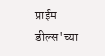प्राईम डील्स'च्या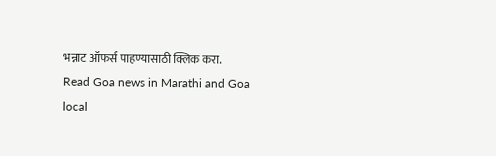भन्नाट ऑफर्स पाहण्यासाठी क्लिक करा.
Read Goa news in Marathi and Goa local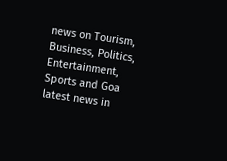news on Tourism, Business, Politics, Entertainment, Sports and Goa latest news in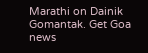Marathi on Dainik Gomantak. Get Goa news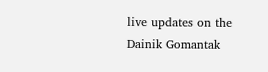live updates on the Dainik Gomantak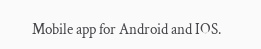Mobile app for Android and IOS.